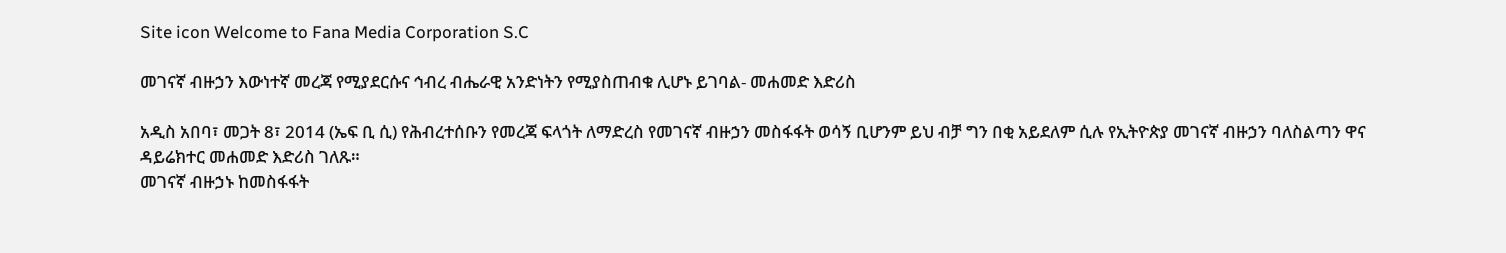Site icon Welcome to Fana Media Corporation S.C

መገናኛ ብዙኃን እውነተኛ መረጃ የሚያደርሱና ኅብረ ብሔራዊ አንድነትን የሚያስጠብቁ ሊሆኑ ይገባል- መሐመድ እድሪስ

አዲስ አበባ፣ መጋት 8፣ 2014 (ኤፍ ቢ ሲ) የሕብረተሰቡን የመረጃ ፍላጎት ለማድረስ የመገናኛ ብዙኃን መስፋፋት ወሳኝ ቢሆንም ይህ ብቻ ግን በቂ አይደለም ሲሉ የኢትዮጵያ መገናኛ ብዙኃን ባለስልጣን ዋና ዳይሬክተር መሐመድ እድሪስ ገለጹ።
መገናኛ ብዙኃኑ ከመስፋፋት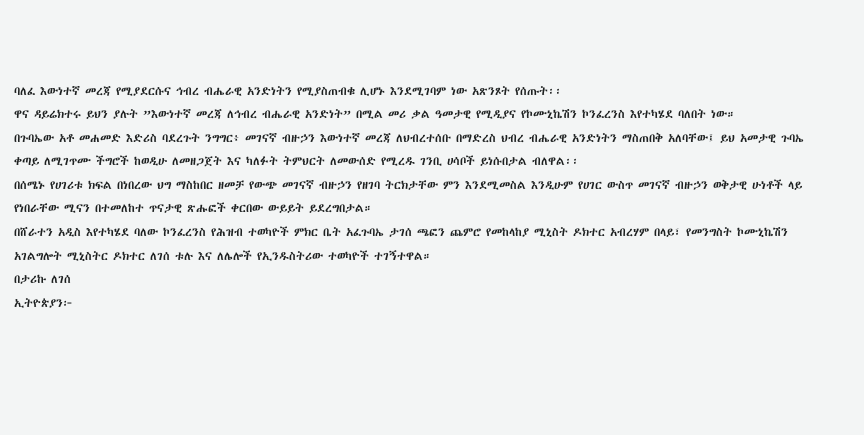ባለፈ እውነተኛ መረጃ የሚያደርሱና ኅብረ ብሔራዊ አንድነትን የሚያስጠብቁ ሊሆኑ እንደሚገባም ነው አጽንጾት የሰጡት፡፡
ዋና ዳይሬክተሩ ይህን ያሉት ”እውነተኛ መረጃ ለኅብረ ብሔራዊ አንድነት” በሚል መሪ ቃል ዓመታዊ የሚዲያና የኮሙኒኬሽን ኮንፈረንስ እየተካሄደ ባለበት ነው።
በጉባኤው አቶ መሐመድ እድሪስ ባደረጉት ንግግር፥ መገናኛ ብዙኃን እውነተኛ መረጃ ለህብረተሰቡ በማድረስ ህብረ ብሔራዊ አንድነትን ማስጠበቅ አለባቸው፤ ይህ አመታዊ ጉባኤ ቀጣይ ለሚገጥሙ ችግሮች ከወዲሁ ለመዘጋጀት እና ካለፉት ትምህርት ለመውሰድ የሚረዱ ገንቢ ሀሳቦች ይነሱበታል ብለዋል፡፡
በሰሜኑ የሀገሪቱ ክፍል በነበረው ህግ ማስከበር ዘመቻ የውጭ መገናኛ ብዙኃን የዘገባ ትርክታቸው ምን እንደሚመስል እንዲሁም የሀገር ውስጥ መገናኛ ብዙኃን ወቅታዊ ሁነቶች ላይ የነበራቸው ሚናን በተመለከተ ጥናታዊ ጽሑፎች ቀርበው ውይይት ይደረግበታል።
በሸራተን አዲስ እየተካሄደ ባለው ኮንፈረንስ የሕዝብ ተወካዮች ምክር ቤት አፈጉባኤ ታገሰ ጫፎን ጨምሮ የመከላከያ ሚኒስት ዶክተር አብረሃም በላይ፣ የመንግስት ኮሙኒኬሽን አገልግሎት ሚኒስትር ዶክተር ለገሰ ቱሉ እና ለሌሎች የኢንዱስትሪው ተወካዮች ተገኝተዋል።
በታሪኩ ለገሰ
ኢትዮጵያን፦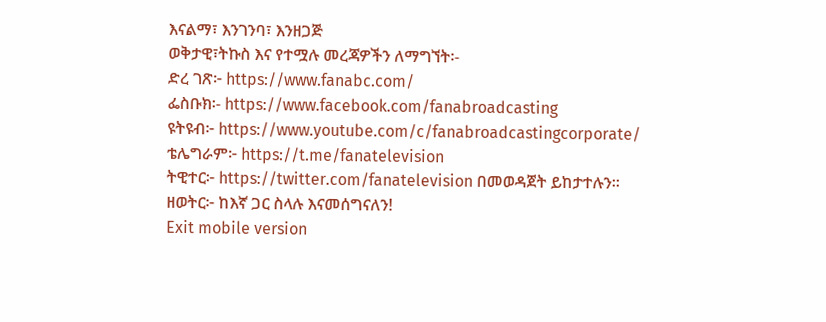እናልማ፣ እንገንባ፣ እንዘጋጅ
ወቅታዊ፣ትኩስ እና የተሟሉ መረጃዎችን ለማግኘት፡-
ድረ ገጽ፦ https://www.fanabc.com/
ፌስቡክ፡- https://www.facebook.com/fanabroadcasting
ዩትዩብ፦ https://www.youtube.com/c/fanabroadcastingcorporate/
ቴሌግራም፦ https://t.me/fanatelevision
ትዊተር፦ https://twitter.com/fanatelevision በመወዳጀት ይከታተሉን፡፡
ዘወትር፦ ከእኛ ጋር ስላሉ እናመሰግናለን!
Exit mobile version